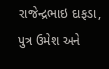રાજેન્દ્રભાઇ દાફડા, પુત્ર ઉમેશ અને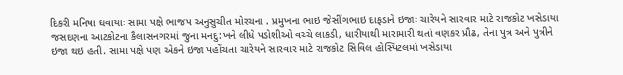દિકરી મનિષા ઘવાયાઃ સામા પક્ષે ભાજપ અનુસુચીત મોરચના . પ્રમુખના ભાઇ જેસીંગભાઇ દાફડાને ઇજાઃ ચારેયને સારવાર માટે રાજકોટ ખસેડાયા જસદણના આટકોટના કૈલાસનગરમાં જુના મનદુ:ખને લીધે પડોશીઓ વચ્ચે લાકડી, ધારીયાથી મારામારી થતાં વણકર પ્રૌઢ, તેના પુત્ર અને પુત્રીને ઇજા થઇ હતી. સામા પક્ષે પણ એકને ઇજા પહોંચતા ચારેયને સારવાર માટે રાજકોટ સિવિલ હોસ્પિટલમાં ખસેડાયા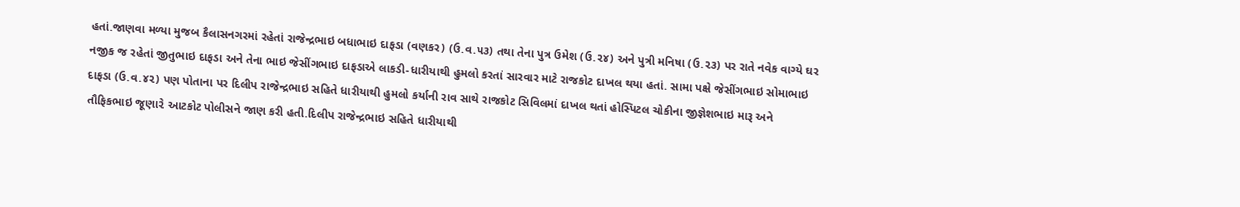હતાં.જાણવા મળ્યા મુજબ કૈલાસનગરમાં રહેતાં રાજેન્દ્રભાઇ બધાભાઇ દાફડા (વણકર) (ઉ.વ.૫૩) તથા તેના પુત્ર ઉમેશ (ઉ.૨૪) અને પુત્રી મનિષા (ઉ.૨૩) પર રાતે નવેક વાગ્યે ઘર નજીક જ રહેતાં જીતુભાઇ દાફડા અને તેના ભાઇ જેસીંગભાઇ દાફડાએ લાકડી-ધારીયાથી હુમલો કરતાં સારવાર માટે રાજકોટ દાખલ થયા હતાં. સામા પક્ષે જેસીંગભાઇ સોમાભાઇ દાફડા (ઉ.વ.૪૨) પણ પોતાના પર દિલીપ રાજેન્દ્રભાઇ સહિતે ધારીયાથી હુમલો કર્યાની રાવ સાથે રાજકોટ સિવિલમાં દાખલ થતાં હોસ્પિટલ ચોકીના જીજ્ઞેશભાઇ મારૂ અને તૌફિકભાઇ જૂણા૨ે આટકોટ પોલીસને જાણ કરી હતી.દિલીપ રાજેન્દ્રભાઇ સહિતે ધારીયાથી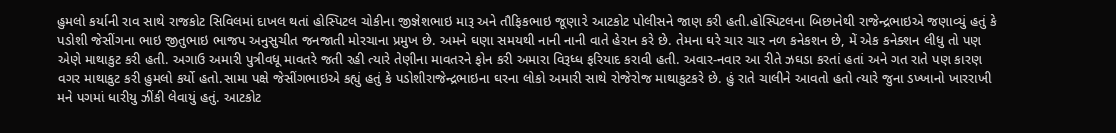હુમલો કર્યાની રાવ સાથે રાજકોટ સિવિલમાં દાખલ થતાં હોસ્પિટલ ચોકીના જીજ્ઞેશભાઇ મારૂ અને તૌફિકભાઇ જૂણા૨ે આટકોટ પોલીસને જાણ કરી હતી.હોસ્પિટલના બિછાનેથી રાજેન્દ્રભાઇએ જણાવ્યું હતું કે પડોશી જેસીંગના ભાઇ જીતુભાઇ ભાજપ અનુસુચીત જનજાતી મોરચાના પ્રમુખ છે. અમને ઘણા સમયથી નાની નાની વાતે હેરાન કરે છે. તેમના ઘરે ચાર ચાર નળ કનેકશન છે, મેં એક કનેક્શન લીધુ તો પણ એણે માથાકુટ કરી હતી. અગાઉ અમારી પુત્રીવધૂ માવતરે જતી રહી ત્યારે તેણીના માવતરને ફોન કરી અમારા વિરૂધ્ધ ફરિયાદ કરાવી હતી. અવાર-નવાર આ રીતે ઝઘડા કરતાં હતાં અને ગત રાતે પણ કારણ વગર માથાકુટ કરી હુમલો કર્યો હતો.સામા પક્ષે જેસીંગભાઇએ કહ્યું હતું કે પડોશીરાજેન્દ્રભાઇના ઘરના લોકો અમારી સાથે રોજેરોજ માથાકુટકરે છે. હું રાતે ચાલીને આવતો હતો ત્યારે જુના ડખ્ખાનો ખારરાખી મને પગમાં ધારીયુ ઝીંકી લેવાયું હતું. આટકોટ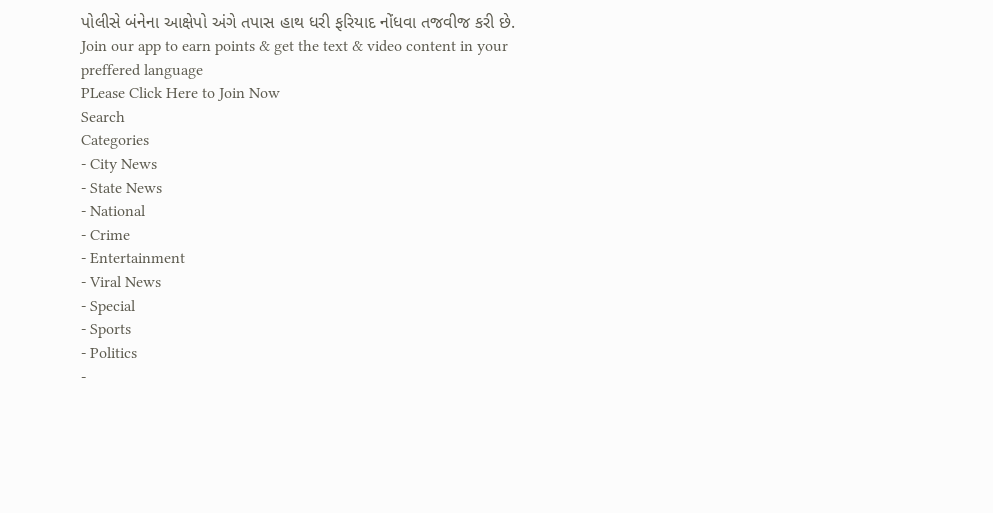પોલીસે બંનેના આક્ષેપો અંગે તપાસ હાથ ધરી ફરિયાદ નોંધવા તજવીજ કરી છે.
Join our app to earn points & get the text & video content in your preffered language
PLease Click Here to Join Now
Search
Categories
- City News
- State News
- National
- Crime
- Entertainment
- Viral News
- Special
- Sports
- Politics
-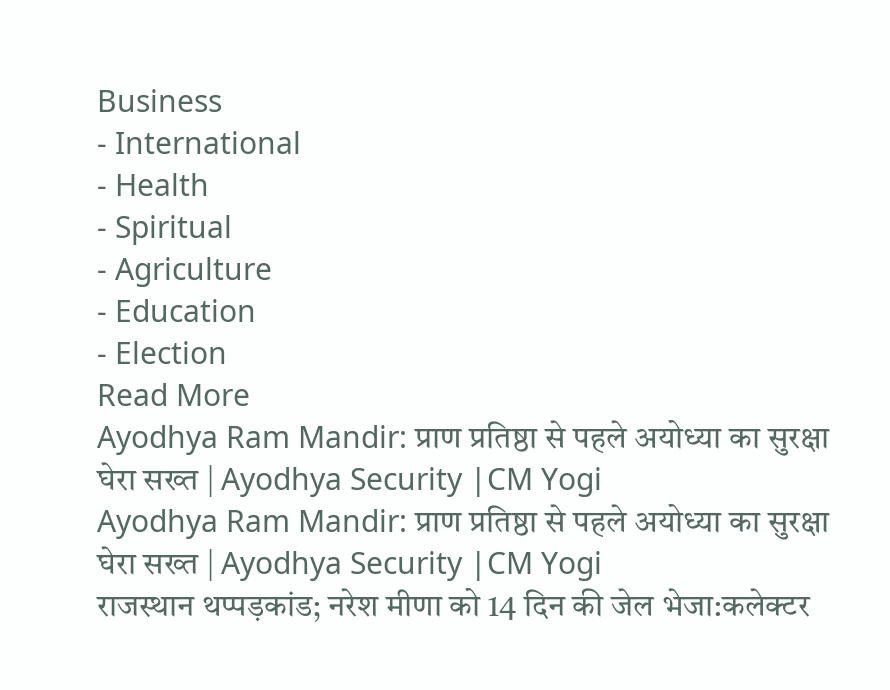Business
- International
- Health
- Spiritual
- Agriculture
- Education
- Election
Read More
Ayodhya Ram Mandir: प्राण प्रतिष्ठा से पहले अयोध्या का सुरक्षा घेरा सख्त | Ayodhya Security |CM Yogi
Ayodhya Ram Mandir: प्राण प्रतिष्ठा से पहले अयोध्या का सुरक्षा घेरा सख्त | Ayodhya Security |CM Yogi
राजस्थान थप्पड़कांड; नरेश मीणा को 14 दिन की जेल भेजा:कलेक्टर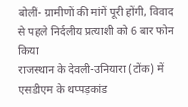बोलीं- ग्रामीणों की मांगें पूरी होंगी, विवाद से पहले निर्दलीय प्रत्याशी को 6 बार फोन किया
राजस्थान के देवली-उनियारा (टोंक) में एसडीएम के थप्पड़कांड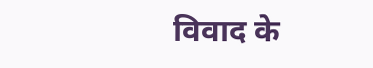विवाद के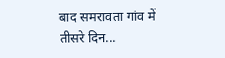बाद समरावता गांव में तीसरे दिन...